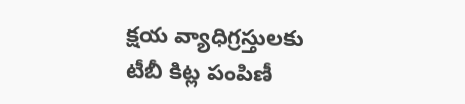క్షయ వ్యాధిగ్రస్తులకు టీబీ కిట్ల పంపిణీ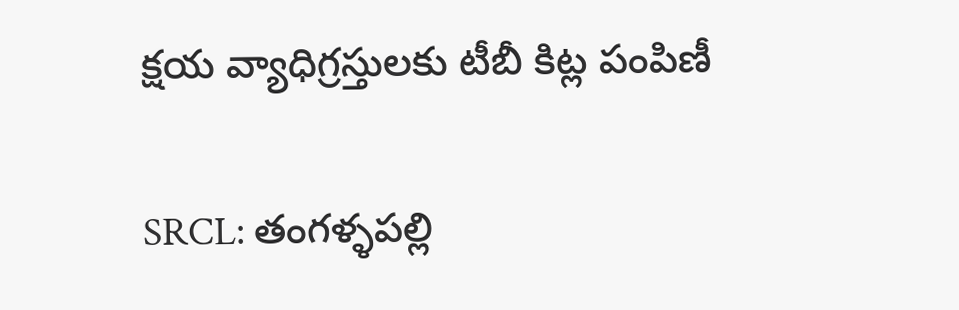క్షయ వ్యాధిగ్రస్తులకు టీబీ కిట్ల పంపిణీ

SRCL: తంగళ్ళపల్లి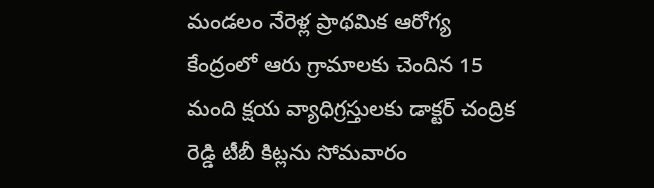మండలం నేరెళ్ల ప్రాథమిక ఆరోగ్య కేంద్రంలో ఆరు గ్రామాలకు చెందిన 15 మంది క్షయ వ్యాధిగ్రస్తులకు డాక్టర్ చంద్రిక రెడ్డి టీబీ కిట్లను సోమవారం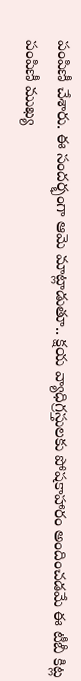పంపిణీ చేశారు. ఈ సందర్భంగా ఆమె మాట్లాడుతూ.. క్షయ వ్యాధిగ్రస్తులకు పోషకాహారం అందించడమే ఈ టీబీ కిట్ల పంపిణీ ముఖ్య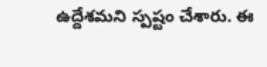ఉద్దేశమని స్పష్టం చేశారు. ఈ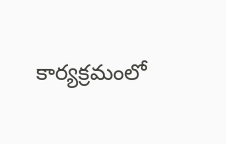కార్యక్రమంలో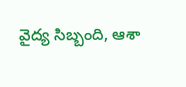వైద్య సిబ్బంది, ఆశా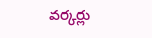వర్కర్లు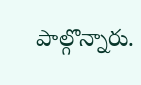పాల్గొన్నారు.